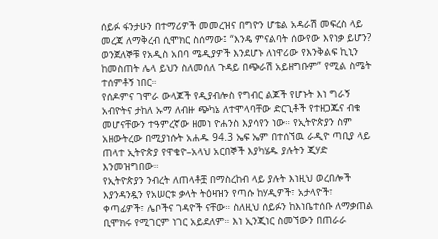ሰይፉ ፋንታሁን በተማሪዎች መመረዝና በግዮን ሆቴል አዳራሽ መፍረስ ላይ መረጃ ለማቅረብ ሲሞክር ስሰማው፤ “እንዴ ምናልባት ሰውየው እየነቃ ይሆን? ወንጀለኞቹ የአዲስ አበባ ሜዲያዎች እንደሆኑ ለነዋሪው የእንቅልፍ ኪኒን ከመስጠት ሌላ ይህን ስለመሰለ ጉዳይ በጭራሽ አይዘግቡም” የሚል ስሜት ተሰምቶኝ ነበር።
የሰዶምና ገሞራ ውላጆች የዲያብሎስ የግብር ልጆች የሆኑት እነ ግራኝ አብዮትና ታከለ ኡማ ለብዙ ጭካኔ ለተሞላባቸው ድርጊቶች የተዘጋጁና ብቁ መሆናቸውን ተዓምረኛው ዘመነ ዮሐንስ እያሳየን ነው። የኢትዮጵያን ስም አዘውትረው በሚያነሱት አሐዱ 94.3 ኤፍ ኤም በተሰኘዉ ራዲዮ ጣቢያ ላይ ጠላተ ኢትዮጵያ የዋቄዮ–አላህ አርበኞች እያካሄዱ ያሉትን ጂሃድ እንመዝግበው።
የኢትዮጵያን ንብረት ለጠላቶቿ በማስረከብ ላይ ያሉት እነዚህ ወረበሎች እያንዳንዷን የአሠርቱ ቃላት ትዕዛዝን የጣሱ ከሃዲዎች፣ አታላዮች፣ ቀጣፊዎች፣ ሌቦችና ገዳዮች ናቸው። ስለዚህ ሰይፉን ከእነቤተሰቡ ለማቃጠል ቢሞክሩ የሚገርም ነገር አይደለም። እነ ኢንጂነር ስመኘውን በጠራራ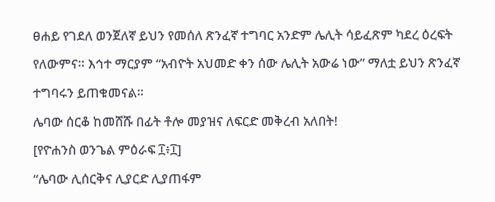ፀሐይ የገደለ ወንጀለኛ ይህን የመሰለ ጽንፈኛ ተግባር አንድም ሌሊት ሳይፈጽም ካደረ ዕረፍት የለውምና። እኅተ ማርያም “አብዮት አህመድ ቀን ሰው ሌሊት አውሬ ነው” ማለቷ ይህን ጽንፈኛ ተግባሩን ይጠቁመናል።
ሌባው ሰርቆ ከመሸሹ በፊት ቶሎ መያዝና ለፍርድ መቅረብ አለበት!
[የዮሐንስ ወንጌል ምዕራፍ ፲፥፲]
“ሌባው ሊሰርቅና ሊያርድ ሊያጠፋም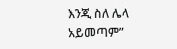እንጂ ስለ ሌላ አይመጣም”